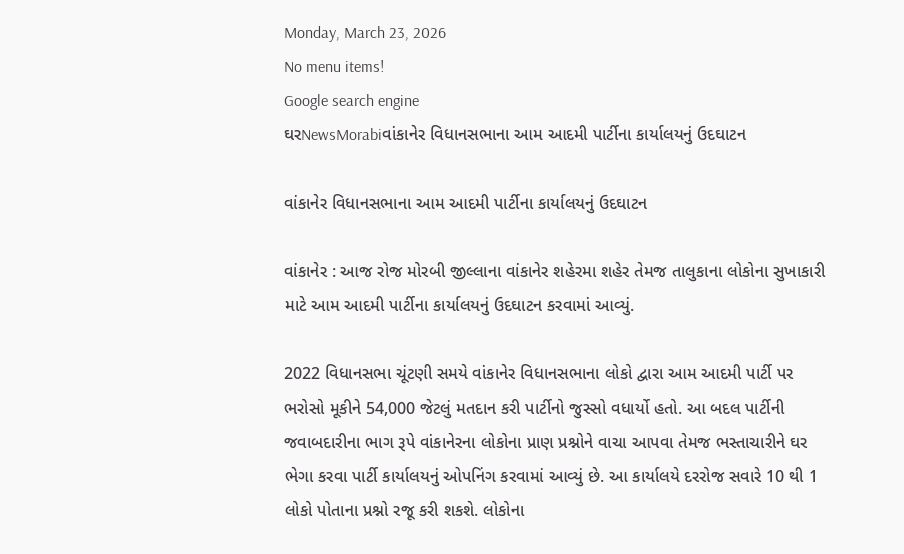Monday, March 23, 2026
No menu items!
Google search engine
ઘરNewsMorabiવાંકાનેર વિધાનસભાના આમ આદમી પાર્ટીના કાર્યાલયનું ઉદઘાટન

વાંકાનેર વિધાનસભાના આમ આદમી પાર્ટીના કાર્યાલયનું ઉદઘાટન

વાંકાનેર : આજ રોજ મોરબી જીલ્લાના વાંકાનેર શહેરમા શહેર તેમજ તાલુકાના લોકોના સુખાકારી માટે આમ આદમી પાર્ટીના કાર્યાલયનું ઉદઘાટન કરવામાં આવ્યું.

2022 વિધાનસભા ચૂંટણી સમયે વાંકાનેર વિધાનસભાના લોકો દ્વારા આમ આદમી પાર્ટી પર ભરોસો મૂકીને 54,000 જેટલું મતદાન કરી પાર્ટીનો જુસ્સો વધાર્યો હતો. આ બદલ પાર્ટીની જવાબદારીના ભાગ રૂપે વાંકાનેરના લોકોના પ્રાણ પ્રશ્નોને વાચા આપવા તેમજ ભસ્તાચારીને ઘર ભેગા કરવા પાર્ટી કાર્યાલયનું ઓપનિંગ કરવામાં આવ્યું છે. આ કાર્યાલયે દરરોજ સવારે 10 થી 1 લોકો પોતાના પ્રશ્નો રજૂ કરી શકશે. લોકોના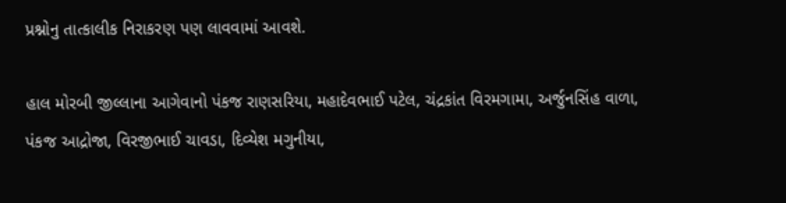પ્રશ્નોનુ તાત્કાલીક નિરાકરણ પણ લાવવામાં આવશે.

હાલ મોરબી જીલ્લાના આગેવાનો પંકજ રાણસરિયા, મહાદેવભાઈ પટેલ, ચંદ્રકાંત વિરમગામા, અર્જુનસિંહ વાળા, પંકજ આદ્રોજા, વિરજીભાઈ ચાવડા, દિવ્યેશ મગુનીયા,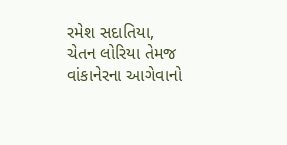રમેશ સદાતિયા, ચેતન લોરિયા તેમજ વાંકાનેરના આગેવાનો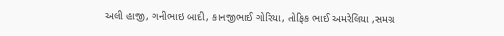અલી હાજી, ગનીભાઇ બાદી, કાનજીભાઈ ગોરિયા, તોફિક ભાઈ અમરેલિયા ,સમગ્ર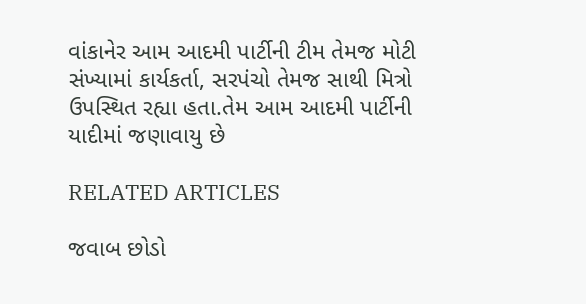વાંકાનેર આમ આદમી પાર્ટીની ટીમ તેમજ મોટી સંખ્યામાં કાર્યકર્તા, સરપંચો તેમજ સાથી મિત્રો ઉપસ્થિત રહ્યા હતા.તેમ આમ આદમી પાર્ટીની યાદીમાં જણાવાયુ છે

RELATED ARTICLES

જવાબ છોડો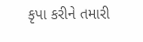કૃપા કરીને તમારી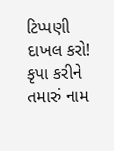ટિપ્પણી દાખલ કરો!
કૃપા કરીને તમારું નામ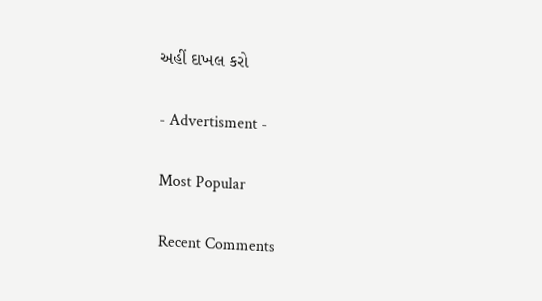અહીં દાખલ કરો

- Advertisment -

Most Popular

Recent Comments